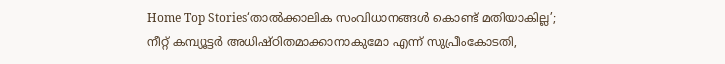Home Top Stories‘താൽക്കാലിക സംവിധാനങ്ങൾ കൊണ്ട് മതിയാകില്ല’; നീറ്റ് കമ്പ്യൂട്ടർ അധിഷ്ഠിതമാക്കാനാകുമോ എന്ന് സുപ്രീംകോടതി,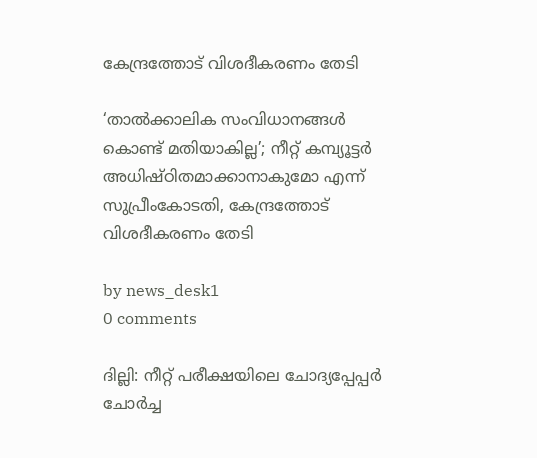കേന്ദ്രത്തോട് വിശദീകരണം തേടി

‘താൽക്കാലിക സംവിധാനങ്ങൾ കൊണ്ട് മതിയാകില്ല’; നീറ്റ് കമ്പ്യൂട്ടർ അധിഷ്ഠിതമാക്കാനാകുമോ എന്ന് സുപ്രീംകോടതി, കേന്ദ്രത്തോട് വിശദീകരണം തേടി

by news_desk1
0 comments

ദില്ലി: നീറ്റ് പരീക്ഷയിലെ ചോദ്യപ്പേപ്പർ ചോർച്ച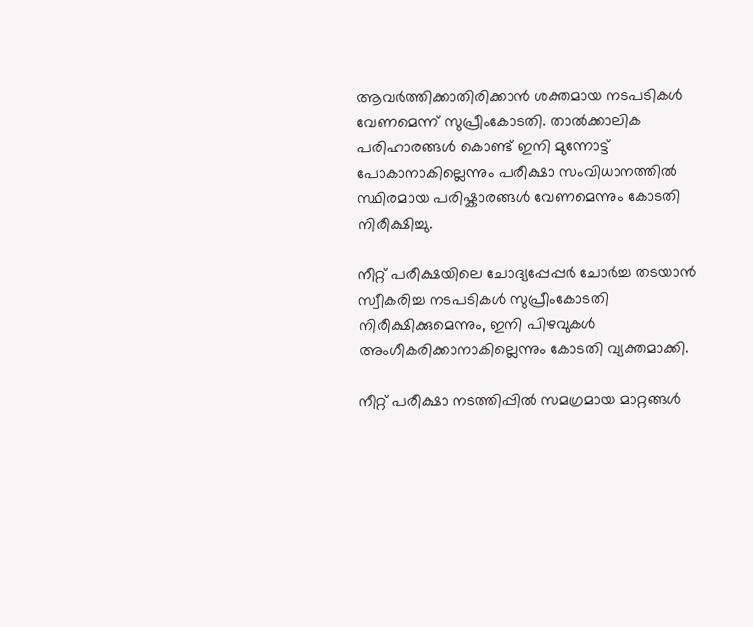ആവർത്തിക്കാതിരിക്കാൻ ശക്തമായ നടപടികൾ വേണമെന്ന് സുപ്രീംകോടതി. താൽക്കാലിക പരിഹാരങ്ങൾ കൊണ്ട് ഇനി മുന്നോട്ട് പോകാനാകില്ലെന്നും പരീക്ഷാ സംവിധാനത്തിൽ സ്ഥിരമായ പരിഷ്കാരങ്ങൾ വേണമെന്നും കോടതി നിരീക്ഷിച്ചു.

നീറ്റ് പരീക്ഷയിലെ ചോദ്യപ്പേപ്പർ ചോർച്ച തടയാൻ സ്വീകരിച്ച നടപടികൾ സുപ്രീംകോടതി നിരീക്ഷിക്കുമെന്നും, ഇനി പിഴവുകൾ അംഗീകരിക്കാനാകില്ലെന്നും കോടതി വ്യക്തമാക്കി.

നീറ്റ് പരീക്ഷാ നടത്തിപ്പിൽ സമഗ്രമായ മാറ്റങ്ങൾ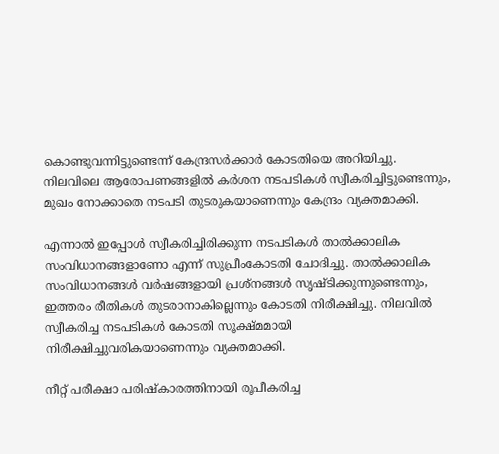കൊണ്ടുവന്നിട്ടുണ്ടെന്ന് കേന്ദ്രസർക്കാർ കോടതിയെ അറിയിച്ചു. നിലവിലെ ആരോപണങ്ങളിൽ കർശന നടപടികൾ സ്വീകരിച്ചിട്ടുണ്ടെന്നും, മുഖം നോക്കാതെ നടപടി തുടരുകയാണെന്നും കേന്ദ്രം വ്യക്തമാക്കി.

എന്നാൽ ഇപ്പോൾ സ്വീകരിച്ചിരിക്കുന്ന നടപടികൾ താൽക്കാലിക സംവിധാനങ്ങളാണോ എന്ന് സുപ്രീംകോടതി ചോദിച്ചു. താൽക്കാലിക സംവിധാനങ്ങൾ വർഷങ്ങളായി പ്രശ്നങ്ങൾ സൃഷ്ടിക്കുന്നുണ്ടെന്നും, ഇത്തരം രീതികൾ തുടരാനാകില്ലെന്നും കോടതി നിരീക്ഷിച്ചു. നിലവിൽ സ്വീകരിച്ച നടപടികൾ കോടതി സൂക്ഷ്മമായി നിരീക്ഷിച്ചുവരികയാണെന്നും വ്യക്തമാക്കി.

നീറ്റ് പരീക്ഷാ പരിഷ്കാരത്തിനായി രൂപീകരിച്ച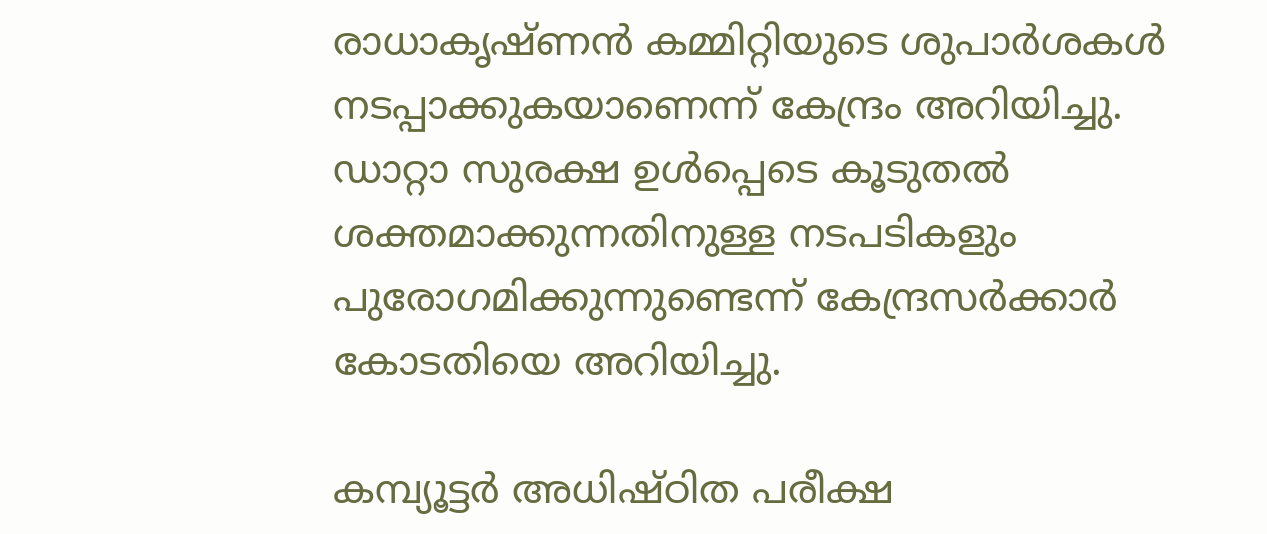രാധാകൃഷ്ണൻ കമ്മിറ്റിയുടെ ശുപാർശകൾ നടപ്പാക്കുകയാണെന്ന് കേന്ദ്രം അറിയിച്ചു. ഡാറ്റാ സുരക്ഷ ഉൾപ്പെടെ കൂടുതൽ ശക്തമാക്കുന്നതിനുള്ള നടപടികളും പുരോഗമിക്കുന്നുണ്ടെന്ന് കേന്ദ്രസർക്കാർ കോടതിയെ അറിയിച്ചു.

കമ്പ്യൂട്ടർ അധിഷ്ഠിത പരീക്ഷ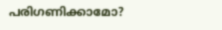പരിഗണിക്കാമോ?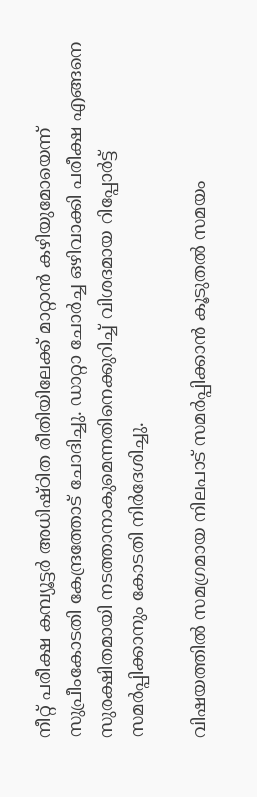നീറ്റ് പരീക്ഷ കമ്പ്യൂട്ടർ അധിഷ്ഠിത രീതിയിലേക്ക് മാറ്റാൻ കഴിയുമോയെന്ന് സുപ്രീംകോടതി കേന്ദ്രത്തോട് ചോദിച്ചു. ഡാറ്റാ ചോർച്ച ഒഴിവാക്കി പരീക്ഷ എങ്ങനെ സുരക്ഷിതമായി നടത്താനാകുമെന്നതിനെക്കുറിച്ച് വിശദമായ റിപ്പോർട്ട് സമർപ്പിക്കാനും കോടതി നിർദേശിച്ചു.

വിഷയത്തിൽ സമഗ്രമായ നിലപാട് സമർപ്പിക്കാൻ കൂടുതൽ സമയം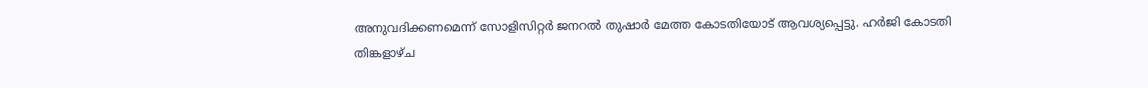അനുവദിക്കണമെന്ന് സോളിസിറ്റർ ജനറൽ തുഷാർ മേത്ത കോടതിയോട് ആവശ്യപ്പെട്ടു. ഹർജി കോടതി തിങ്കളാഴ്ച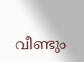വീണ്ടും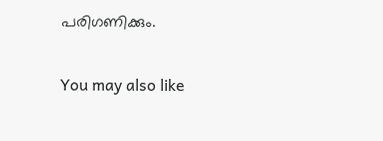പരിഗണിക്കും.

You may also like